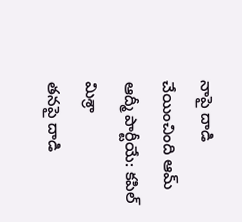నాపై దాడి చేయించింది ఆమ్ ఆద్మీ పార్టీయే: కపిల్ మిశ్రా
తనపై దాడి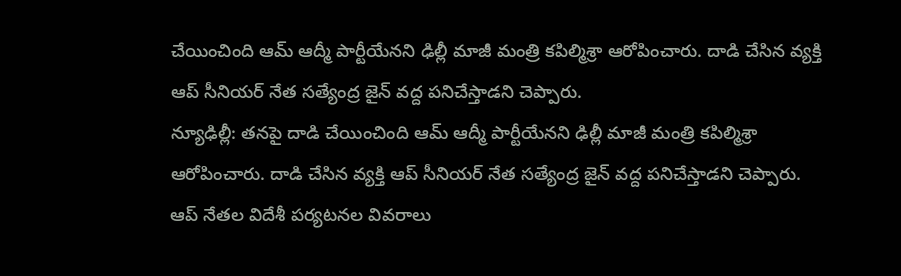చేయించింది ఆమ్ ఆద్మీ పార్టీయేనని ఢిల్లీ మాజీ మంత్రి కపిల్మిశ్రా ఆరోపించారు. దాడి చేసిన వ్యక్తి ఆప్ సీనియర్ నేత సత్యేంద్ర జైన్ వద్ద పనిచేస్తాడని చెప్పారు.
న్యూఢిల్లీ: తనపై దాడి చేయించింది ఆమ్ ఆద్మీ పార్టీయేనని ఢిల్లీ మాజీ మంత్రి కపిల్మిశ్రా ఆరోపించారు. దాడి చేసిన వ్యక్తి ఆప్ సీనియర్ నేత సత్యేంద్ర జైన్ వద్ద పనిచేస్తాడని చెప్పారు.
ఆప్ నేతల విదేశీ పర్యటనల వివరాలు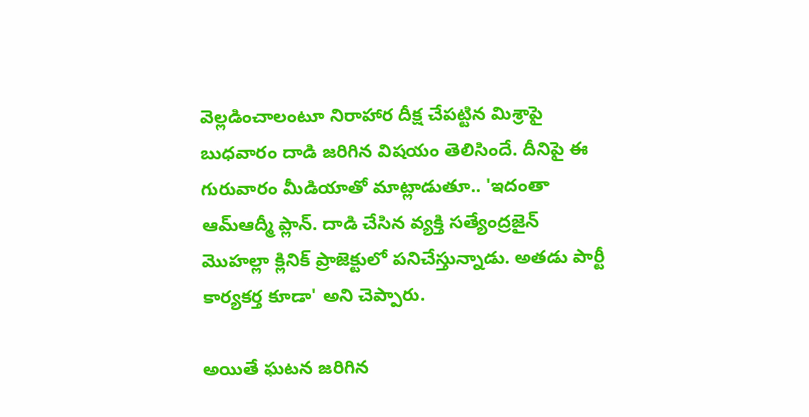వెల్లడించాలంటూ నిరాహార దీక్ష చేపట్టిన మిశ్రాపై బుధవారం దాడి జరిగిన విషయం తెలిసిందే. దీనిపై ఈ గురువారం మీడియాతో మాట్లాడుతూ.. 'ఇదంతా ఆమ్ఆద్మీ ప్లాన్. దాడి చేసిన వ్యక్తి సత్యేంద్రజైన్ మొహల్లా క్లినిక్ ప్రాజెక్టులో పనిచేస్తున్నాడు. అతడు పార్టీ కార్యకర్త కూడా' అని చెప్పారు.

అయితే ఘటన జరిగిన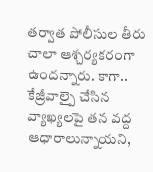తర్వాత పోలీసుల తీరు చాలా ఆశ్చర్యకరంగా ఉందన్నారు. కాగా.. కేజ్రీవాల్పై చేసిన వ్యాఖ్యలపై తన వద్ద ఆధారాలున్నాయని,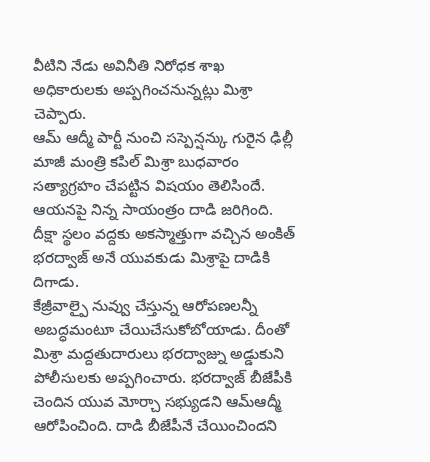వీటిని నేడు అవినీతి నిరోధక శాఖ అధికారులకు అప్పగించనున్నట్లు మిశ్రా చెప్పారు.
ఆమ్ ఆద్మీ పార్టీ నుంచి సస్పెన్షన్కు గురైన ఢిల్లీ మాజీ మంత్రి కపిల్ మిశ్రా బుధవారం సత్యాగ్రహం చేపట్టిన విషయం తెలిసిందే. ఆయనపై నిన్న సాయంత్రం దాడి జరిగింది. దీక్షా స్థలం వద్దకు అకస్మాత్తుగా వచ్చిన అంకిత్ భరద్వాజ్ అనే యువకుడు మిశ్రాపై దాడికి దిగాడు.
కేజ్రీవాల్పై నువ్వు చేస్తున్న ఆరోపణలన్నీ అబద్ధమంటూ చేయిచేసుకోబోయాడు. దీంతో మిశ్రా మద్దతుదారులు భరద్వాజ్ను అడ్డుకుని పోలీసులకు అప్పగించారు. భరద్వాజ్ బీజేపీకి చెందిన యువ మోర్చా సభ్యుడని ఆమ్ఆద్మీ ఆరోపించింది. దాడి బీజేపీనే చేయించిందని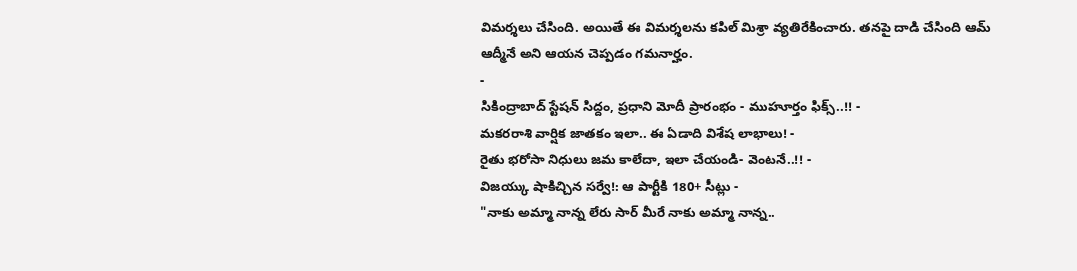విమర్శలు చేసింది. అయితే ఈ విమర్శలను కపిల్ మిశ్రా వ్యతిరేకించారు. తనపై దాడి చేసింది ఆమ్ ఆద్మీనే అని ఆయన చెప్పడం గమనార్హం.
-
సికింద్రాబాద్ స్టేషన్ సిద్దం, ప్రధాని మోదీ ప్రారంభం - ముహూర్తం ఫిక్స్..!! -
మకరరాశి వార్షిక జాతకం ఇలా.. ఈ ఏడాది విశేష లాభాలు! -
రైతు భరోసా నిధులు జమ కాలేదా, ఇలా చేయండి- వెంటనే..!! -
విజయ్కు షాకిచ్చిన సర్వే!: ఆ పార్టీకి 180+ సీట్లు -
"నాకు అమ్మా నాన్న లేరు సార్ మీరే నాకు అమ్మా నాన్న..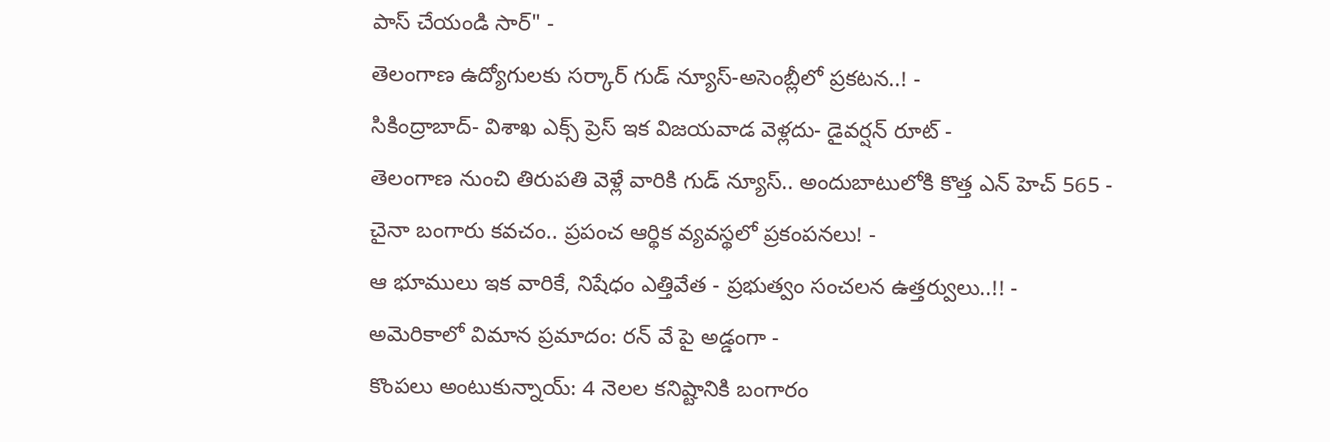పాస్ చేయండి సార్" -
తెలంగాణ ఉద్యోగులకు సర్కార్ గుడ్ న్యూస్-అసెంబ్లీలో ప్రకటన..! -
సికింద్రాబాద్- విశాఖ ఎక్స్ ప్రెస్ ఇక విజయవాడ వెళ్లదు- డైవర్షన్ రూట్ -
తెలంగాణ నుంచి తిరుపతి వెళ్లే వారికి గుడ్ న్యూస్.. అందుబాటులోకి కొత్త ఎన్ హెచ్ 565 -
చైనా బంగారు కవచం.. ప్రపంచ ఆర్థిక వ్యవస్థలో ప్రకంపనలు! -
ఆ భూములు ఇక వారికే, నిషేధం ఎత్తివేత - ప్రభుత్వం సంచలన ఉత్తర్వులు..!! -
అమెరికాలో విమాన ప్రమాదం: రన్ వే పై అడ్డంగా -
కొంపలు అంటుకున్నాయ్: 4 నెలల కనిష్టానికి బంగారం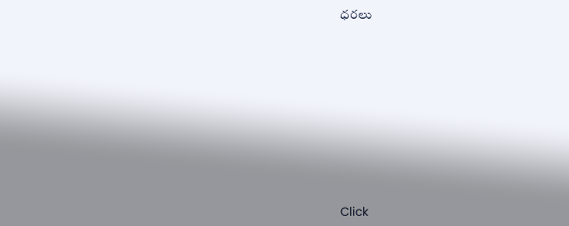ధరలు












Click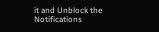it and Unblock the Notifications